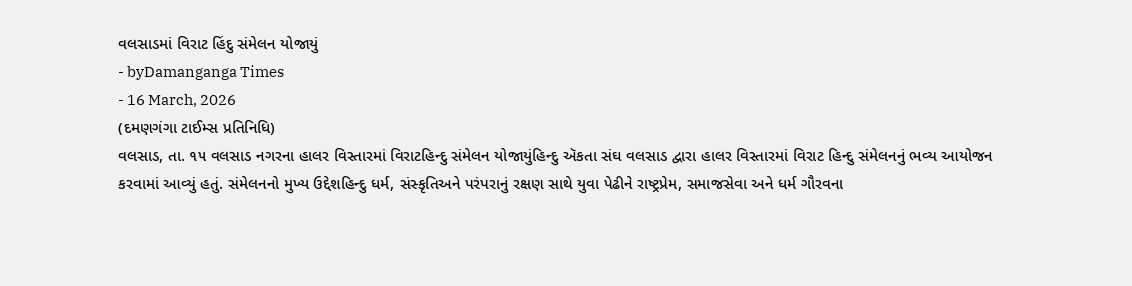વલસાડમાં વિરાટ હિંદુ સંમેલન યોજાયું
- byDamanganga Times
- 16 March, 2026
(દમણગંગા ટાઈમ્સ પ્રતિનિધિ)
વલસાડ, તા. ૧૫ વલસાડ નગરના હાલર વિસ્તારમાં વિરાટહિન્દુ સંમેલન યોજાયુંહિન્દુ ઍકતા સંઘ વલસાડ દ્વારા હાલર વિસ્તારમાં વિરાટ હિન્દુ સંમેલનનું ભવ્ય આયોજન કરવામાં આવ્યું હતું. સંમેલનનો મુખ્ય ઉદ્દેશહિન્દુ ધર્મ, સંસ્કૃતિઅને પરંપરાનું રક્ષણ સાથે યુવા પેઢીને રાષ્ટ્રપ્રેમ, સમાજસેવા અને ધર્મ ગૌરવના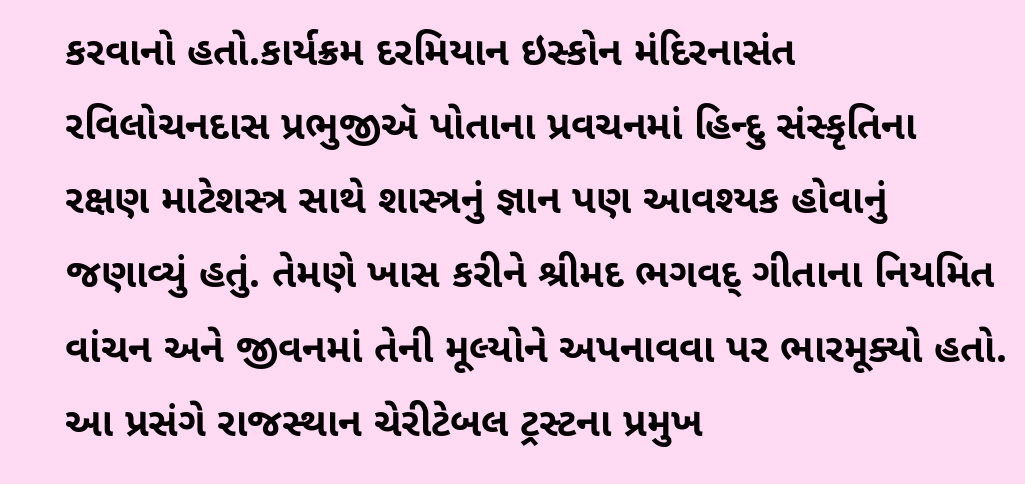કરવાનો હતો.કાર્યક્રમ દરમિયાન ઇસ્કોન મંદિરનાસંત રવિલોચનદાસ પ્રભુજીઍ પોતાના પ્રવચનમાં હિન્દુ સંસ્કૃતિના રક્ષણ માટેશસ્ત્ર સાથે શાસ્ત્રનું જ્ઞાન પણ આવશ્યક હોવાનું જણાવ્યું હતું. તેમણે ખાસ કરીને શ્રીમદ ભગવદ્ ગીતાના નિયમિત વાંચન અને જીવનમાં તેની મૂલ્યોને અપનાવવા પર ભારમૂક્યો હતો. આ પ્રસંગે રાજસ્થાન ચેરીટેબલ ટ્રસ્ટના પ્રમુખ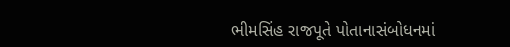ભીમસિંહ રાજપૂતે પોતાનાસંબોધનમાં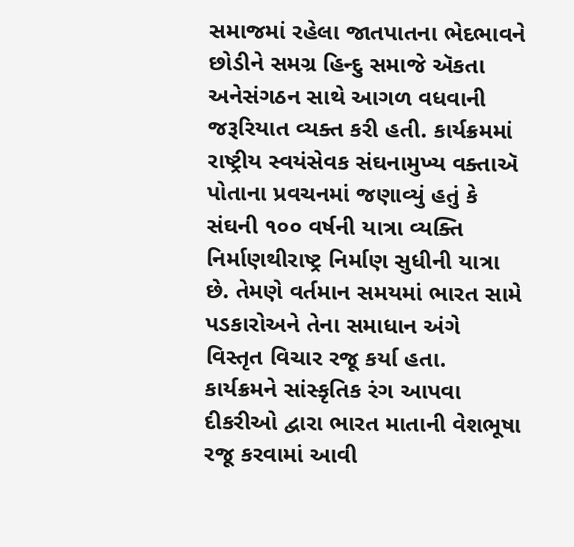સમાજમાં રહેલા જાતપાતના ભેદભાવને છોડીને સમગ્ર હિન્દુ સમાજે ઍકતા અનેસંગઠન સાથે આગળ વધવાની જરૂરિયાત વ્યક્ત કરી હતી. કાર્યક્રમમાં રાષ્ટ્રીય સ્વયંસેવક સંઘનામુખ્ય વક્તાઍ પોતાના પ્રવચનમાં જણાવ્યું હતું કે સંઘની ૧૦૦ વર્ષની યાત્રા વ્યક્તિ નિર્માણથીરાષ્ટ્ર નિર્માણ સુધીની યાત્રા છે. તેમણે વર્તમાન સમયમાં ભારત સામે પડકારોઅને તેના સમાધાન અંગે વિસ્તૃત વિચાર રજૂ કર્યા હતા. કાર્યક્રમને સાંસ્કૃતિક રંગ આપવા દીકરીઓ દ્વારા ભારત માતાની વેશભૂષા રજૂ કરવામાં આવી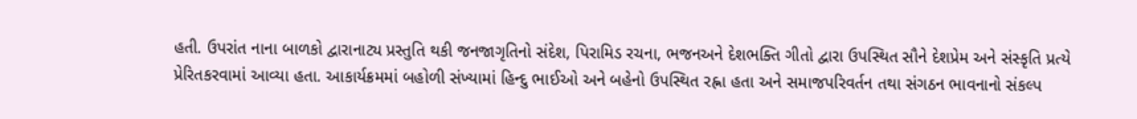હતી. ઉપરાંત નાના બાળકો દ્વારાનાટ્ય પ્રસ્તુતિ થકી જનજાગૃતિનો સંદેશ, પિરામિડ રચના, ભજનઅને દેશભક્તિ ગીતો દ્વારા ઉપસ્થિત સૌને દેશપ્રેમ અને સંસ્કૃતિ પ્રત્યે પ્રેરિતકરવામાં આવ્યા હતા. આકાર્યક્રમમાં બહોળી સંખ્યામાં હિન્દુ ભાઈઓ અને બહેનો ઉપસ્થિત રહ્ના હતા અને સમાજપરિવર્તન તથા સંગઠન ભાવનાનો સંકલ્પ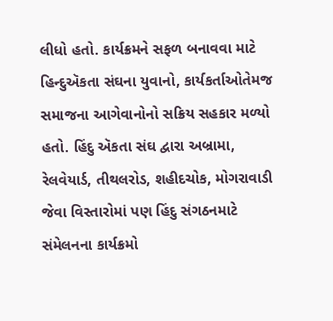લીધો હતો. કાર્યક્રમને સફળ બનાવવા માટે હિન્દુઍકતા સંઘના યુવાનો, કાર્યકર્તાઓતેમજ સમાજના આગેવાનોનો સક્રિય સહકાર મળ્યો હતો. હિંદુ ઍકતા સંઘ દ્વારા અબ્રામા, રેલવેયાર્ડ, તીથલરોડ, શહીદચોક, મોગરાવાડી જેવા વિસ્તારોમાં પણ હિંદુ સંગઠનમાટે સંમેલનના કાર્યક્રમો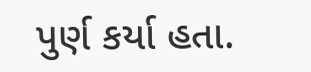પુર્ણ કર્યા હતા.